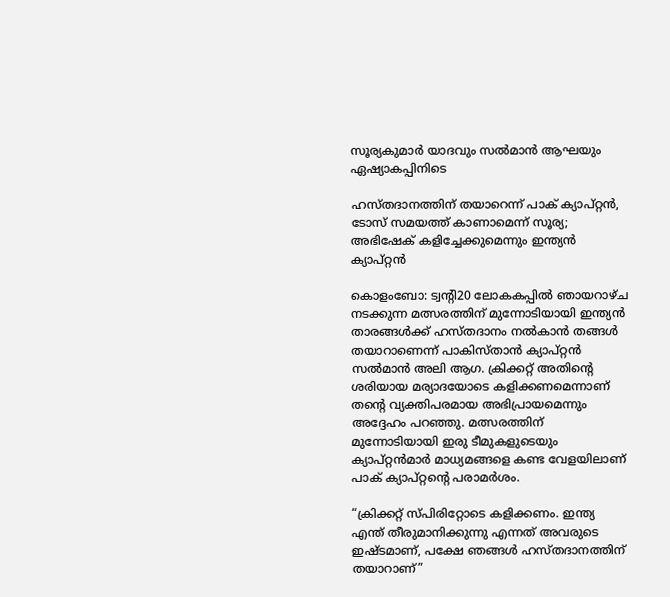സൂര്യകുമാർ യാദവും സൽമാൻ ആഘയും ഏഷ്യാകപ്പിനിടെ

ഹസ്തദാനത്തിന് തയാറെന്ന് പാക് ക്യാപ്റ്റൻ, ടോസ് സമയത്ത് കാണാമെന്ന് സൂര്യ; അഭിഷേക് കളിച്ചേക്കുമെന്നും ഇന്ത്യൻ ക്യാപ്റ്റൻ

കൊളംബോ: ട്വന്‍റി20 ലോകകപ്പിൽ ഞായറാഴ്ച നടക്കുന്ന മത്സരത്തിന് മുന്നോടിയായി ഇന്ത്യൻ താരങ്ങൾക്ക് ഹസ്തദാനം നൽകാൻ തങ്ങൾ തയാറാണെന്ന് പാകിസ്താൻ ക്യാപ്റ്റൻ സൽമാൻ അലി ആഗ. ക്രിക്കറ്റ് അതിന്റെ ശരിയായ മര്യാദയോടെ കളിക്കണമെന്നാണ് തന്റെ വ്യക്തിപരമായ അഭിപ്രായമെന്നും അദ്ദേഹം പറഞ്ഞു. മത്സരത്തിന് മുന്നോടിയായി ഇരു ടീമുകളുടെയും ക്യാപ്റ്റൻമാർ മാധ്യമങ്ങളെ കണ്ട വേളയിലാണ് പാക് ക്യാപ്റ്റന്‍റെ പരാമർശം.

“ക്രിക്കറ്റ് സ്പിരിറ്റോടെ കളിക്കണം. ഇന്ത്യ എന്ത് തീരുമാനിക്കുന്നു എന്നത് അവരുടെ ഇഷ്ടമാണ്, പക്ഷേ ഞങ്ങൾ ഹസ്തദാനത്തിന് തയാറാണ്”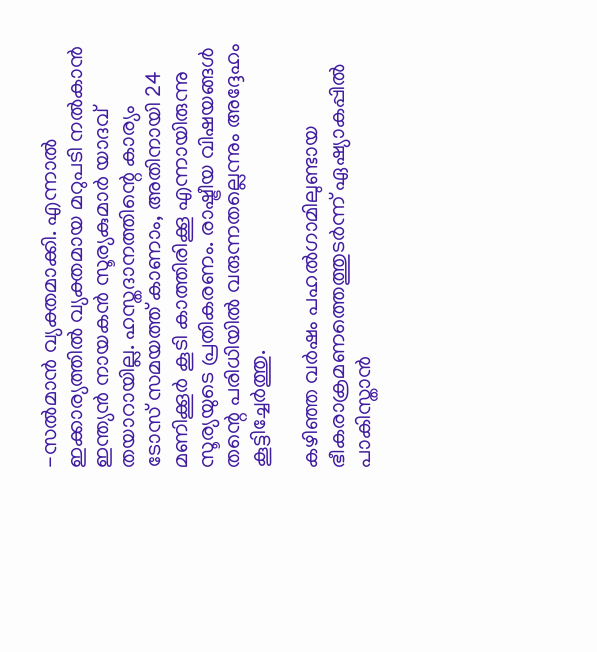-സൽമാൻ വ്യക്തമാക്കി. എന്നാൽ ഇക്കാര്യത്തിൽ വ്യക്തമായ മറുപടി നൽകാൻ ഇന്ത്യൻ നായകൻ സൂര്യകുമാർ യാദവ് തയാറായില്ല. ഹസ്തദാനത്തിന്റെ കാര്യം ടോസ് സമയത്ത് കാണാം, അതിനായി 24 മണിക്കൂർ കൂടി കാത്തിരിക്കൂ എന്നായിരുന്നു സൂര്യയുടെ പ്രതികരണം. രാഷ്ട്രീയ വിഷയങ്ങൾ തന്റെ പരിധിയിൽ വരുന്നതല്ലെന്നും അദ്ദേഹം കൂട്ടിച്ചേർത്തു.

കഴിഞ്ഞ വർഷം പഹൽഗാമിലുണ്ടായ ഭീകരാക്രമണത്തെത്തുടർന്ന് ഏഷ്യാകപ്പിൽ പാകിസ്താൻ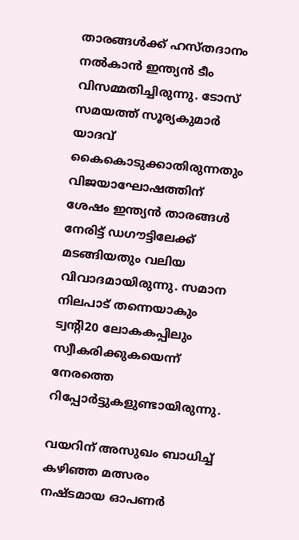താരങ്ങൾക്ക് ഹസ്തദാനം നൽകാൻ ഇന്ത്യൻ ടീം വിസമ്മതിച്ചിരുന്നു. ടോസ് സമയത്ത് സൂര്യകുമാർ യാദവ് കൈകൊടുക്കാതിരുന്നതും വിജയാഘോഷത്തിന് ശേഷം ഇന്ത്യൻ താരങ്ങൾ നേരിട്ട് ഡഗൗട്ടിലേക്ക് മടങ്ങിയതും വലിയ വിവാദമായിരുന്നു. സമാന നിലപാട് തന്നെയാകും ട്വന്‍റി20 ലോകകപ്പിലും സ്വീകരിക്കുകയെന്ന് നേരത്തെ റിപ്പോർട്ടുകളുണ്ടായിരുന്നു.

വയറിന് അസുഖം ബാധിച്ച് കഴിഞ്ഞ മത്സരം നഷ്ടമായ ഓപണർ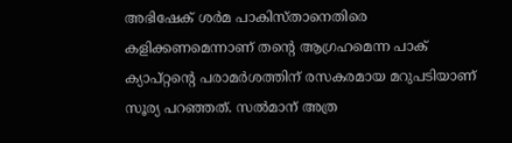അഭിഷേക് ശർമ പാകിസ്താനെതിരെ കളിക്കണമെന്നാണ് തന്‍റെ ആഗ്രഹമെന്ന പാക് ക്യാപ്റ്റന്‍റെ പരാമർശത്തിന് രസകരമായ മറുപടിയാണ് സൂര്യ പറഞ്ഞത്. സൽമാന് അത്ര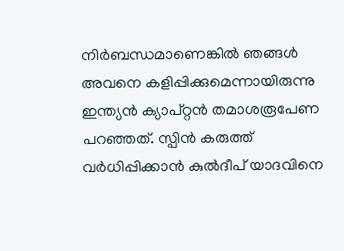നിർബന്ധമാണെങ്കിൽ ഞങ്ങൾ അവനെ കളിപ്പിക്കുമെന്നായിരുന്നു ഇന്ത്യൻ ക്യാപ്റ്റൻ തമാശരൂപേണ പറഞ്ഞത്. സ്പിൻ കരുത്ത് വർധിപ്പിക്കാൻ കുൽദീപ് യാദവിനെ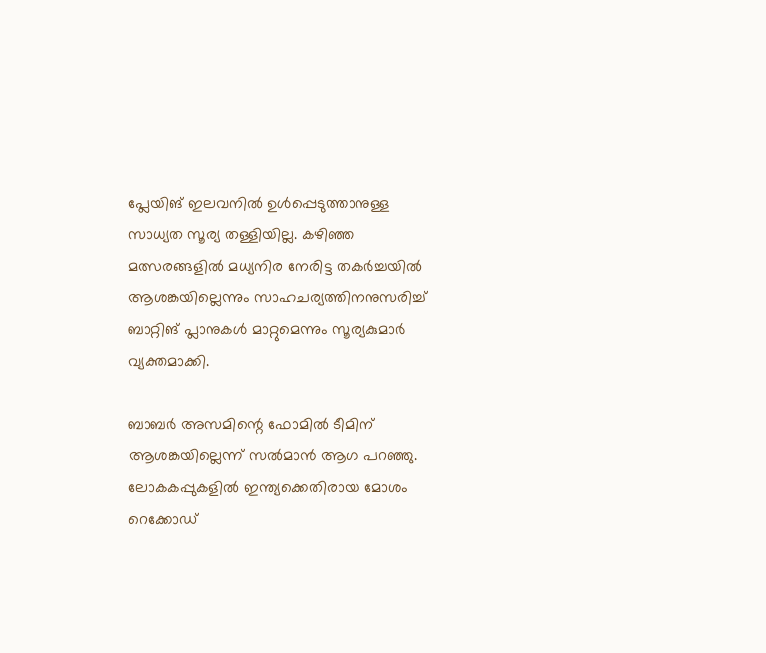പ്ലേയിങ് ഇലവനിൽ ഉൾപ്പെടുത്താനുള്ള സാധ്യത സൂര്യ തള്ളിയില്ല. കഴിഞ്ഞ മത്സരങ്ങളിൽ മധ്യനിര നേരിട്ട തകർച്ചയിൽ ആശങ്കയില്ലെന്നും സാഹചര്യത്തിനനുസരിച്ച് ബാറ്റിങ് പ്ലാനുകൾ മാറ്റുമെന്നും സൂര്യകുമാർ വ്യക്തമാക്കി.

ബാബർ അസമിന്റെ ഫോമിൽ ടീമിന് ആശങ്കയില്ലെന്ന് സൽമാൻ ആഗ പറഞ്ഞു. ലോകകപ്പുകളിൽ ഇന്ത്യക്കെതിരായ മോശം റെക്കോഡ്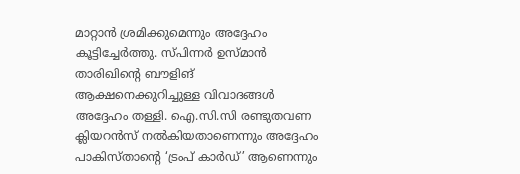മാറ്റാൻ ശ്രമിക്കുമെന്നും അദ്ദേഹം കൂട്ടിച്ചേർത്തു. സ്പിന്നർ ഉസ്മാൻ താരിഖിന്റെ ബൗളിങ് ആക്ഷനെക്കുറിച്ചുള്ള വിവാദങ്ങൾ അദ്ദേഹം തള്ളി. ഐ.സി.സി രണ്ടുതവണ ക്ലിയറൻസ് നൽകിയതാണെന്നും അദ്ദേഹം പാകിസ്താന്റെ ‘ട്രംപ് കാർഡ്’ ആണെന്നും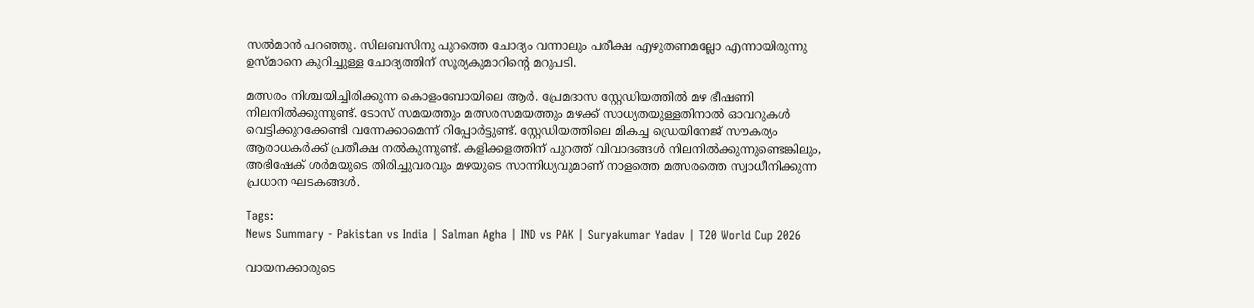സൽമാൻ പറഞ്ഞു. സിലബസിനു പുറത്തെ ചോദ്യം വന്നാലും പരീക്ഷ എഴുതണമല്ലോ എന്നായിരുന്നു ഉസ്മാനെ കുറിച്ചുള്ള ചോദ്യത്തിന് സൂര്യകുമാറിന്‍റെ മറുപടി.

മത്സരം നിശ്ചയിച്ചിരിക്കുന്ന കൊളംബോയിലെ ആർ. പ്രേമദാസ സ്റ്റേഡിയത്തിൽ മഴ ഭീഷണി നിലനിൽക്കുന്നുണ്ട്. ടോസ് സമയത്തും മത്സരസമയത്തും മഴക്ക് സാധ്യതയുള്ളതിനാൽ ഓവറുകൾ വെട്ടിക്കുറക്കേണ്ടി വന്നേക്കാമെന്ന് റിപ്പോർട്ടുണ്ട്. സ്റ്റേഡിയത്തിലെ മികച്ച ഡ്രെയിനേജ് സൗകര്യം ആരാധകർക്ക് പ്രതീക്ഷ നൽകുന്നുണ്ട്. കളിക്കളത്തിന് പുറത്ത് വിവാദങ്ങൾ നിലനിൽക്കുന്നുണ്ടെങ്കിലും, അഭിഷേക് ശർമയുടെ തിരിച്ചുവരവും മഴയുടെ സാന്നിധ്യവുമാണ് നാളത്തെ മത്സരത്തെ സ്വാധീനിക്കുന്ന പ്രധാന ഘടകങ്ങൾ.

Tags:
News Summary - Pakistan vs India | Salman Agha | IND vs PAK | Suryakumar Yadav | T20 World Cup 2026

വായനക്കാരുടെ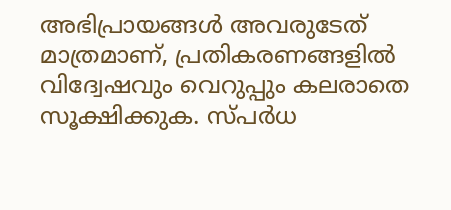അഭിപ്രായങ്ങള്‍ അവരുടേത് മാത്രമാണ്, പ്രതികരണങ്ങളിൽ വിദ്വേഷവും വെറുപ്പും കലരാതെ സൂക്ഷിക്കുക. സ്പർധ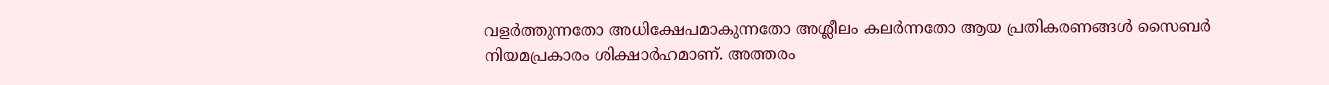വളർത്തുന്നതോ അധിക്ഷേപമാകുന്നതോ അശ്ലീലം കലർന്നതോ ആയ പ്രതികരണങ്ങൾ സൈബർ നിയമപ്രകാരം ശിക്ഷാർഹമാണ്. അത്തരം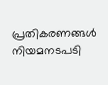പ്രതികരണങ്ങൾ നിയമനടപടി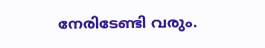നേരിടേണ്ടി വരും.